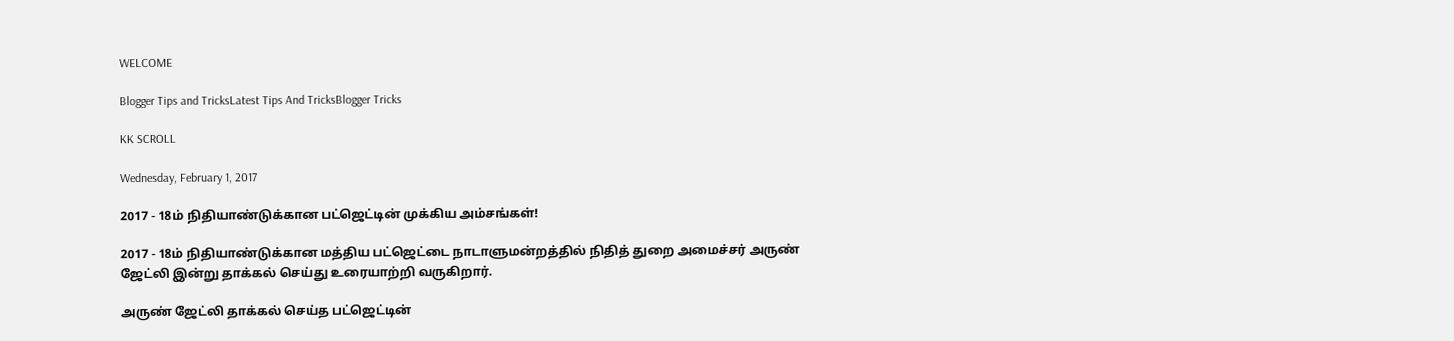WELCOME

Blogger Tips and TricksLatest Tips And TricksBlogger Tricks

KK SCROLL

Wednesday, February 1, 2017

2017 - 18ம் நிதியாண்டுக்கான பட்ஜெட்டின் முக்கிய அம்சங்கள்!

2017 - 18ம் நிதியாண்டுக்கான மத்திய பட்ஜெட்டை நாடாளுமன்றத்தில் நிதித் துறை அமைச்சர் அருண் ஜேட்லி இன்று தாக்கல் செய்து உரையாற்றி வருகிறார்.

அருண் ஜேட்லி தாக்கல் செய்த பட்ஜெட்டின்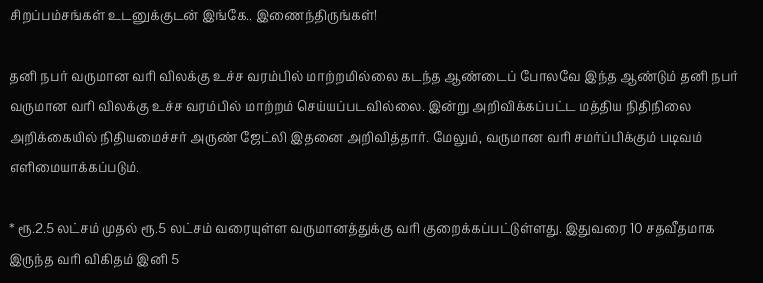சிறப்பம்சங்கள் உடனுக்குடன் இங்கே.. இணைந்திருங்கள்!

தனி நபர் வருமான வரி விலக்கு உச்ச வரம்பில் மாற்றமில்லை கடந்த ஆண்டைப் போலவே இந்த ஆண்டும் தனி நபர் வருமான வரி விலக்கு உச்ச வரம்பில் மாற்றம் செய்யப்படவில்லை. இன்று அறிவிக்கப்பட்ட மத்திய நிதிநிலை அறிக்கையில் நிதியமைச்சர் அருண் ஜேட்லி இதனை அறிவித்தார். மேலும், வருமான வரி சமர்ப்பிக்கும் படிவம் எளிமையாக்கப்படும்.

* ரூ.2.5 லட்சம் முதல் ரூ.5 லட்சம் வரையுள்ள வருமானத்துக்கு வரி குறைக்கப்பட்டுள்ளது. இதுவரை 10 சதவீதமாக இருந்த வரி விகிதம் இனி 5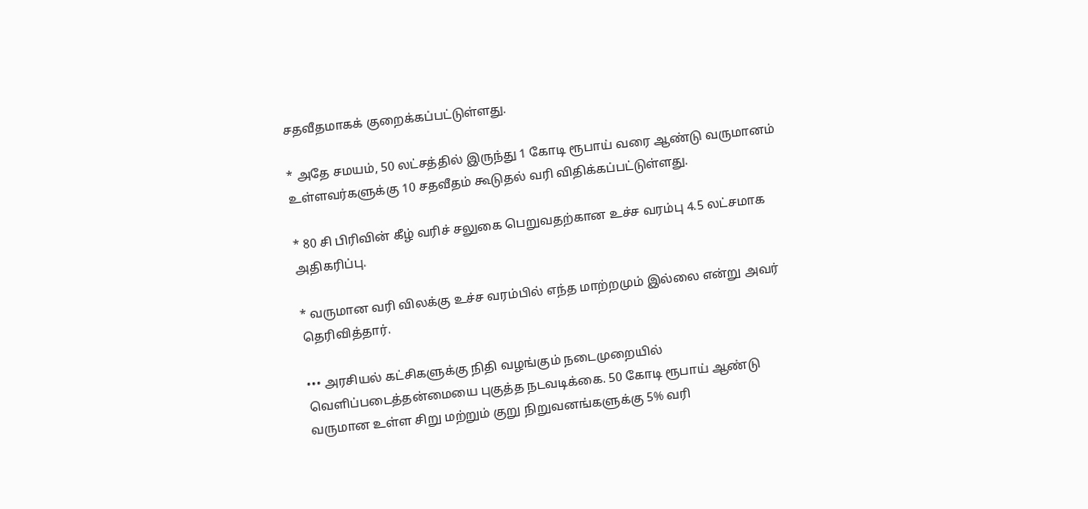சதவீதமாகக் குறைக்கப்பட்டுள்ளது.

* அதே சமயம், 50 லட்சத்தில் இருந்து 1 கோடி ரூபாய் வரை ஆண்டு வருமானம் உள்ளவர்களுக்கு 10 சதவீதம் கூடுதல் வரி விதிக்கப்பட்டுள்ளது.

* 80 சி பிரிவின் கீழ் வரிச் சலுகை பெறுவதற்கான உச்ச வரம்பு 4.5 லட்சமாக அதிகரிப்பு.

* வருமான வரி விலக்கு உச்ச வரம்பில் எந்த மாற்றமும் இல்லை என்று அவர் தெரிவித்தார்.

••• அரசியல் கட்சிகளுக்கு நிதி வழங்கும் நடைமுறையில் வெளிப்படைத்தன்மையை புகுத்த நடவடிக்கை. 50 கோடி ரூபாய் ஆண்டு வருமான உள்ள சிறு மற்றும் குறு நிறுவனங்களுக்கு 5% வரி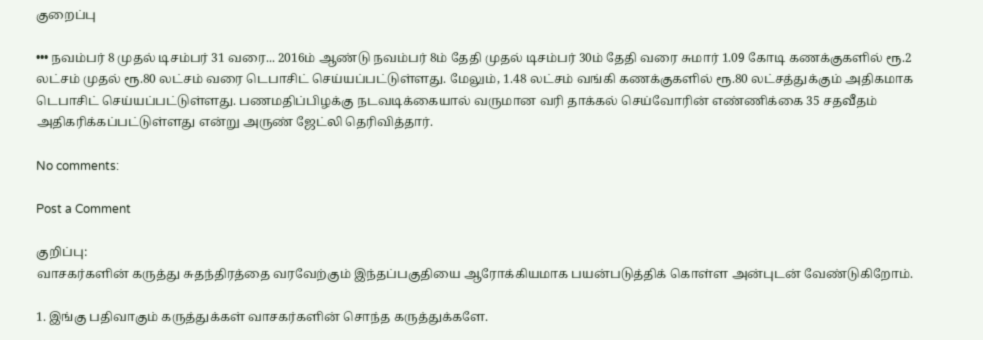குறைப்பு

••• நவம்பர் 8 முதல் டிசம்பர் 31 வரை... 2016ம் ஆண்டு நவம்பர் 8ம் தேதி முதல் டிசம்பர் 30ம் தேதி வரை சுமார் 1.09 கோடி கணக்குகளில் ரூ.2 லட்சம் முதல் ரூ.80 லட்சம் வரை டெபாசிட் செய்யப்பட்டுள்ளது. மேலும், 1.48 லட்சம் வங்கி கணக்குகளில் ரூ.80 லட்சத்துக்கும் அதிகமாக டெபாசிட் செய்யப்பட்டுள்ளது. பணமதிப்பிழக்கு நடவடிக்கையால் வருமான வரி தாக்கல் செய்வோரின் எண்ணிக்கை 35 சதவீதம் அதிகரிக்கப்பட்டுள்ளது என்று அருண் ஜேட்லி தெரிவித்தார்.

No comments:

Post a Comment

குறிப்பு:
வாசகர்களின் கருத்து சுதந்திரத்தை வரவேற்கும் இந்தப்பகுதியை ஆரோக்கியமாக பயன்படுத்திக் கொள்ள அன்புடன் வேண்டுகிறோம்.

1. இங்கு பதிவாகும் கருத்துக்கள் வாசகர்களின் சொந்த கருத்துக்களே.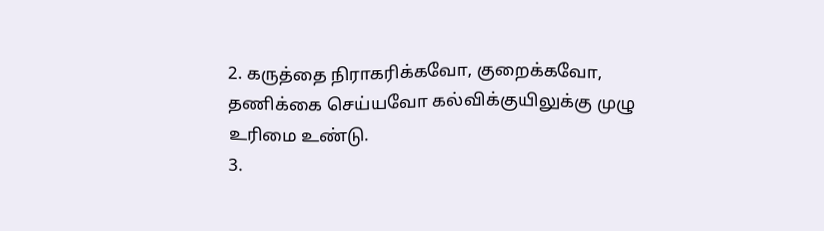2. கருத்தை நிராகரிக்கவோ, குறைக்கவோ, தணிக்கை செய்யவோ கல்விக்குயிலுக்கு முழு உரிமை உண்டு.
3.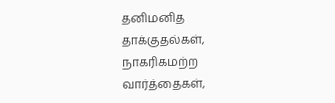தனிமனித தாக்குதல்கள், நாகரிகமற்ற வார்த்தைகள்,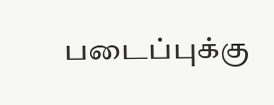படைப்புக்கு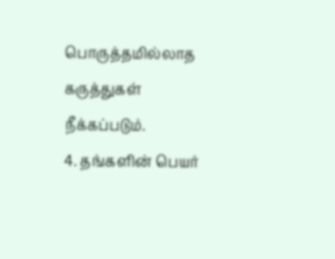பொருத்தமில்லாத கருத்துகள் நீக்கப்படும்.
4. தங்களின் பெயர்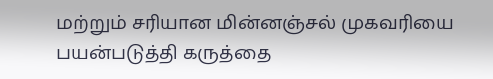மற்றும் சரியான மின்னஞ்சல் முகவரியை பயன்படுத்தி கருத்தை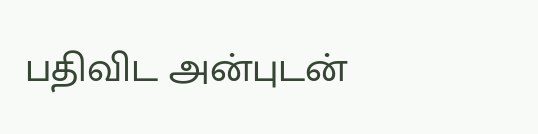பதிவிட அன்புடன்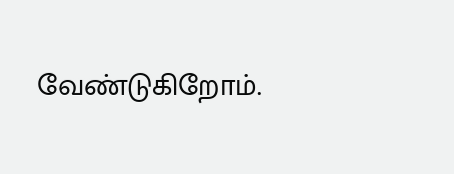வேண்டுகிறோம்.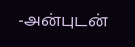-அன்புடன்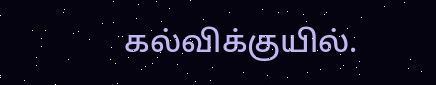கல்விக்குயில்.